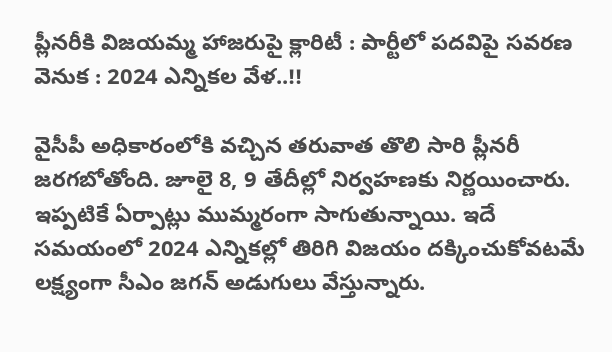ప్లీనరీకి విజయమ్మ హాజరుపై క్లారిటీ : పార్టీలో పదవిపై సవరణ వెనుక : 2024 ఎన్నికల వేళ..!!

వైసీపీ అధికారంలోకి వచ్చిన తరువాత తొలి సారి ప్లీనరీ జరగబోతోంది. జూలై 8, 9 తేదీల్లో నిర్వహణకు నిర్ణయించారు. ఇప్పటికే ఏర్పాట్లు ముమ్మరంగా సాగుతున్నాయి. ఇదే సమయంలో 2024 ఎన్నికల్లో తిరిగి విజయం దక్కించుకోవటమే లక్ష్యంగా సీఎం జగన్ అడుగులు వేస్తున్నారు.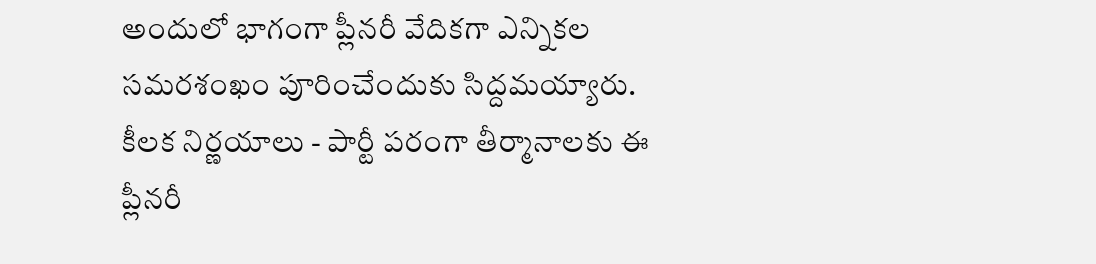అందులో భాగంగా ప్లీనరీ వేదికగా ఎన్నికల సమరశంఖం పూరించేందుకు సిద్దమయ్యారు. కీలక నిర్ణయాలు - పార్టీ పరంగా తీర్మానాలకు ఈ ప్లీనరీ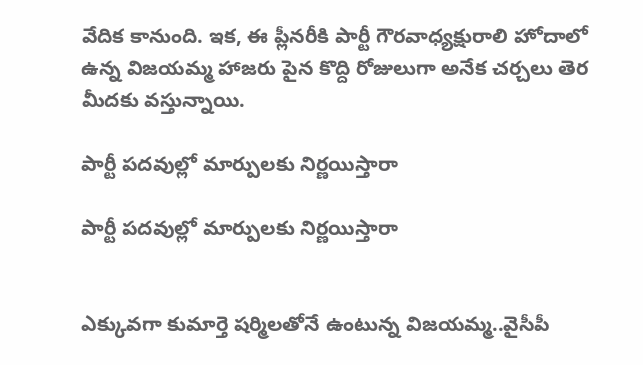వేదిక కానుంది. ఇక, ఈ ప్లీనరీకి పార్టీ గౌరవాధ్యక్షురాలి హోదాలో ఉన్న విజయమ్మ హాజరు పైన కొద్ది రోజులుగా అనేక చర్చలు తెర మీదకు వస్తున్నాయి.

పార్టీ పదవుల్లో మార్పులకు నిర్ణయిస్తారా

పార్టీ పదవుల్లో మార్పులకు నిర్ణయిస్తారా


ఎక్కువగా కుమార్తె షర్మిలతోనే ఉంటున్న విజయమ్మ..వైసీపీ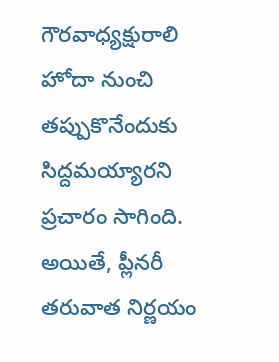గౌరవాధ్యక్షురాలి హోదా నుంచి తప్పుకొనేందుకు సిద్దమయ్యారని ప్రచారం సాగింది. అయితే, ప్లీనరీ తరువాత నిర్ణయం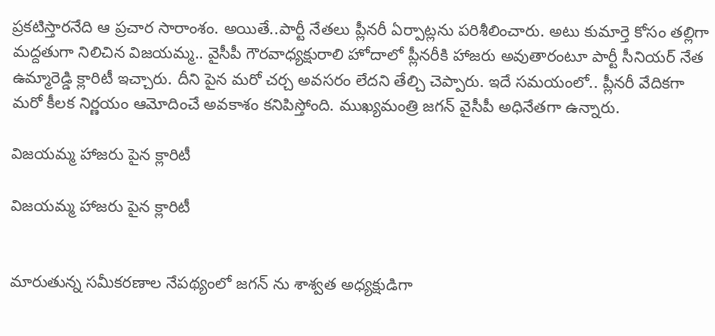ప్రకటిస్తారనేది ఆ ప్రచార సారాంశం. అయితే..పార్టీ నేతలు ప్లీనరీ ఏర్పాట్లను పరిశీలించారు. అటు కుమార్తె కోసం తల్లిగా మద్దతుగా నిలిచిన విజయమ్మ.. వైసీపీ గౌరవాధ్యక్షురాలి హోదాలో ప్లీనరీకి హాజరు అవుతారంటూ పార్టీ సీనియర్ నేత ఉమ్మారెడ్డి క్లారిటీ ఇచ్చారు. దీని పైన మరో చర్చ అవసరం లేదని తేల్చి చెప్పారు. ఇదే సమయంలో.. ప్లీనరీ వేదికగా మరో కీలక నిర్ణయం ఆమోదించే అవకాశం కనిపిస్తోంది. ముఖ్యమంత్రి జగన్ వైసీపీ అధినేతగా ఉన్నారు.

విజయమ్మ హాజరు పైన క్లారిటీ

విజయమ్మ హాజరు పైన క్లారిటీ


మారుతున్న సమీకరణాల నేపథ్యంలో జగన్ ను శాశ్వత అధ్యక్షుడిగా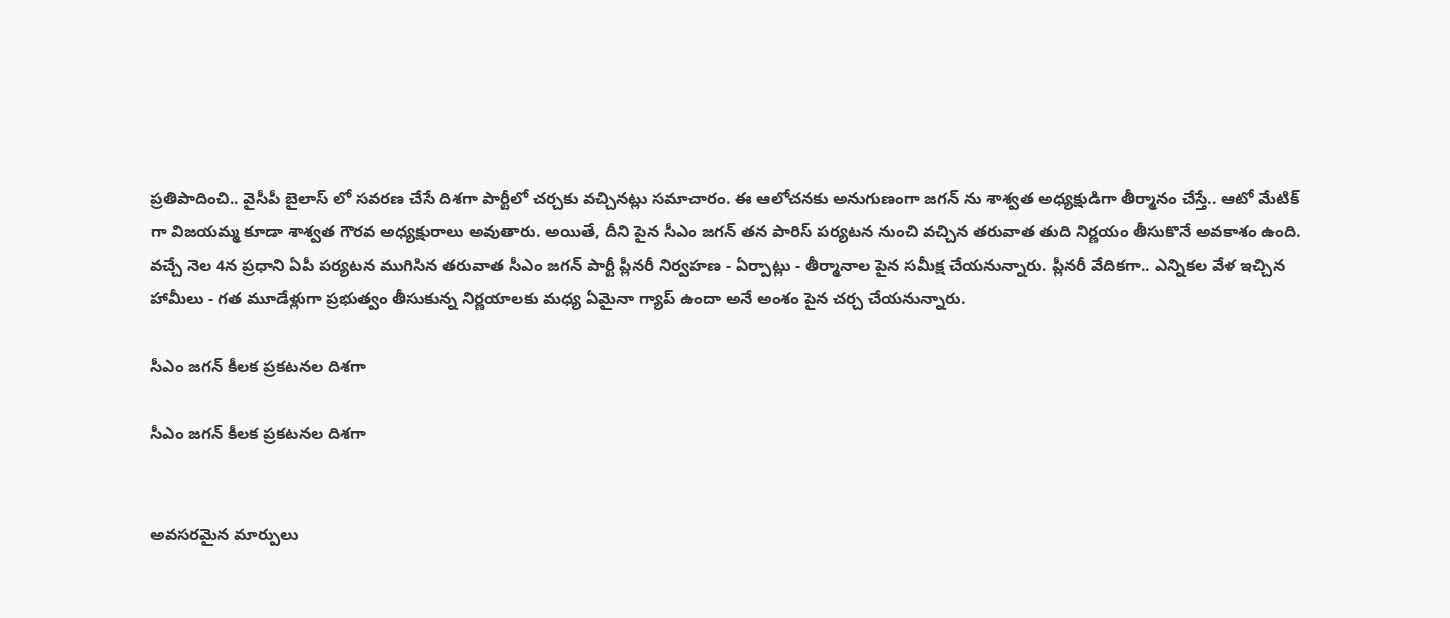ప్రతిపాదించి.. వైసీపీ బైలాస్ లో సవరణ చేసే దిశగా పార్టీలో చర్చకు వచ్చినట్లు సమాచారం. ఈ ఆలోచనకు అనుగుణంగా జగన్ ను శాశ్వత అధ్యక్షుడిగా తీర్మానం చేస్తే.. ఆటో మేటిక్ గా విజయమ్మ కూడా శాశ్వత గౌరవ అధ్యక్షురాలు అవుతారు. అయితే, దీని పైన సీఎం జగన్ తన పారిస్ పర్యటన నుంచి వచ్చిన తరువాత తుది నిర్ణయం తీసుకొనే అవకాశం ఉంది. వచ్చే నెల 4న ప్రధాని ఏపీ పర్యటన ముగిసిన తరువాత సీఎం జగన్ పార్టీ ప్లీనరీ నిర్వహణ - ఏర్పాట్లు - తీర్మానాల పైన సమీక్ష చేయనున్నారు. ప్లీనరీ వేదికగా.. ఎన్నికల వేళ ఇచ్చిన హామీలు - గత మూడేళ్లుగా ప్రభుత్వం తీసుకున్న నిర్ణయాలకు మధ్య ఏమైనా గ్యాప్ ఉందా అనే అంశం పైన చర్చ చేయనున్నారు.

సీఎం జగన్ కీలక ప్రకటనల దిశగా

సీఎం జగన్ కీలక ప్రకటనల దిశగా


అవసరమైన మార్పులు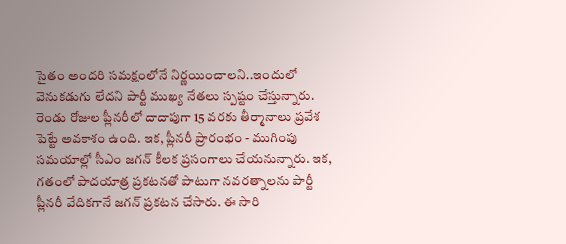సైతం అందరి సమక్షంలోనే నిర్ణయించాలని..ఇందులో వెనుకడుగు లేదని పార్టీ ముఖ్య నేతలు స్పష్టం చేస్తున్నారు. రెండు రోజుల ప్లీనరీలో దాదాపుగా 15 వరకు తీర్మానాలు ప్రవేశ పెట్టే అవకాశం ఉంది. ఇక, ప్లీనరీ ప్రారంభం - ముగింపు సమయాల్లో సీఎం జగన్ కీలక ప్రసంగాలు చేయనున్నారు. ఇక, గతంలో పాదయాత్ర ప్రకటనతో పాటుగా నవరత్నాలను పార్టీ ప్లీనరీ వేదికగానే జగన్ ప్రకటన చేసారు. ఈ సారి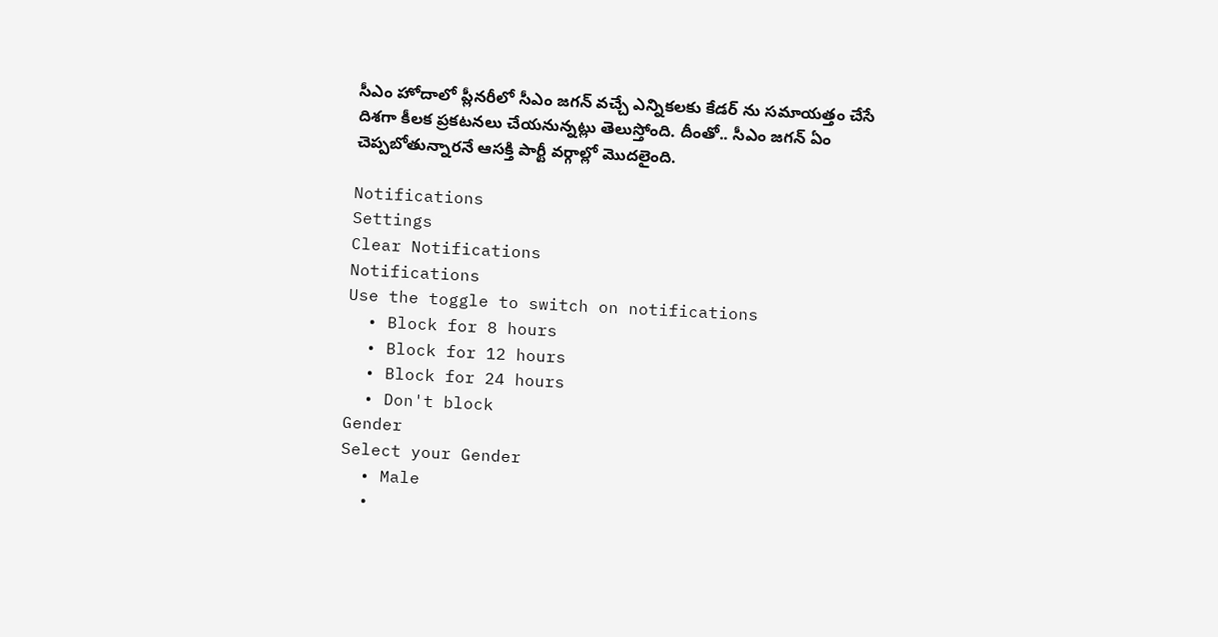సీఎం హోదాలో ప్లీనరీలో సీఎం జగన్ వచ్చే ఎన్నికలకు కేడర్ ను సమాయత్తం చేసే దిశగా కీలక ప్రకటనలు చేయనున్నట్లు తెలుస్తోంది. దీంతో.. సీఎం జగన్ ఏం చెప్పబోతున్నారనే ఆసక్తి పార్టీ వర్గాల్లో మొదలైంది.

Notifications
Settings
Clear Notifications
Notifications
Use the toggle to switch on notifications
  • Block for 8 hours
  • Block for 12 hours
  • Block for 24 hours
  • Don't block
Gender
Select your Gender
  • Male
  •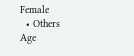Female
  • Others
Age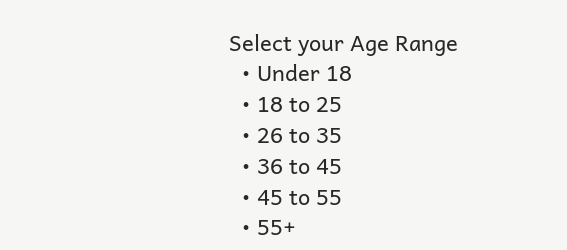Select your Age Range
  • Under 18
  • 18 to 25
  • 26 to 35
  • 36 to 45
  • 45 to 55
  • 55+